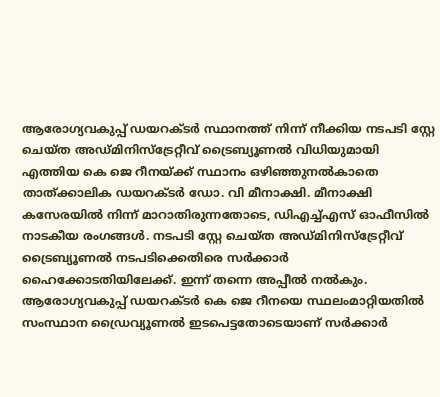ആരോഗ്യവകുപ്പ് ഡയറക്ടർ സ്ഥാനത്ത് നിന്ന് നീക്കിയ നടപടി സ്റ്റേ ചെയ്ത അഡ്മിനിസ്ട്രേറ്റീവ് ട്രൈബ്യൂണൽ വിധിയുമായി എത്തിയ കെ ജെ റീനയ്ക്ക് സ്ഥാനം ഒഴിഞ്ഞുനൽകാതെ താത്ക്കാലിക ഡയറക്ടർ ഡോ. വി മീനാക്ഷി. മീനാക്ഷി കസേരയിൽ നിന്ന് മാറാതിരുന്നതോടെ, ഡിഎച്ച്എസ് ഓഫീസിൽ നാടകീയ രംഗങ്ങൾ. നടപടി സ്റ്റേ ചെയ്ത അഡ്മിനിസ്ട്രേറ്റീവ് ട്രൈബ്യൂണൽ നടപടിക്കെതിരെ സർക്കാർ ഹൈക്കോടതിയിലേക്ക്. ഇന്ന് തന്നെ അപ്പീൽ നൽകും.
ആരോഗ്യവകുപ്പ് ഡയറക്ടർ കെ ജെ റീനയെ സ്ഥലംമാറ്റിയതിൽ സംസ്ഥാന ഡ്രൈവ്യൂണൽ ഇടപെട്ടതോടെയാണ് സർക്കാർ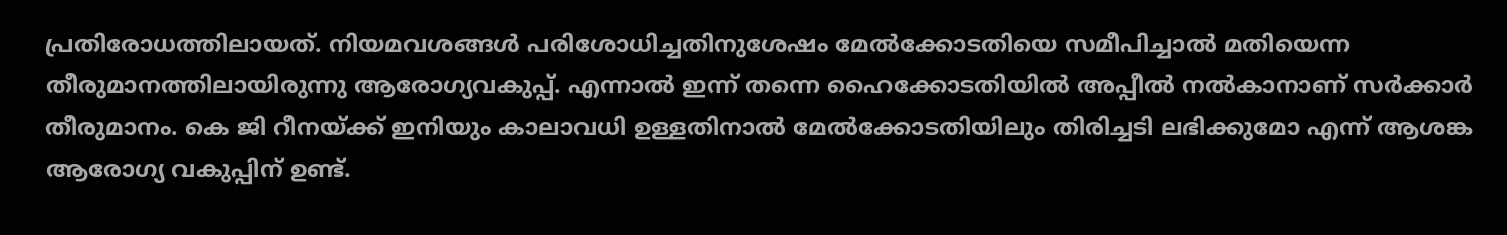പ്രതിരോധത്തിലായത്. നിയമവശങ്ങൾ പരിശോധിച്ചതിനുശേഷം മേൽക്കോടതിയെ സമീപിച്ചാൽ മതിയെന്ന തീരുമാനത്തിലായിരുന്നു ആരോഗ്യവകുപ്പ്. എന്നാൽ ഇന്ന് തന്നെ ഹൈക്കോടതിയിൽ അപ്പീൽ നൽകാനാണ് സർക്കാർ തീരുമാനം. കെ ജി റീനയ്ക്ക് ഇനിയും കാലാവധി ഉള്ളതിനാൽ മേൽക്കോടതിയിലും തിരിച്ചടി ലഭിക്കുമോ എന്ന് ആശങ്ക ആരോഗ്യ വകുപ്പിന് ഉണ്ട്.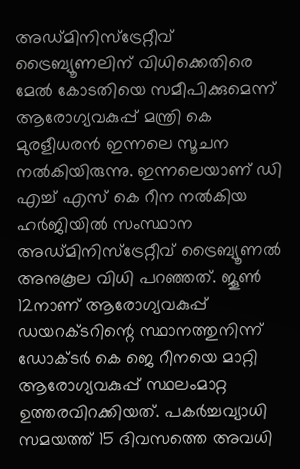അഡ്മിനിസ്ട്രേറ്റീവ് ട്രൈബ്യൂണലിന് വിധിക്കെതിരെ മേൽ കോടതിയെ സമീപിക്കുമെന്ന് ആരോഗ്യവകുപ്പ് മന്ത്രി കെ മുരളീധരൻ ഇന്നലെ സൂചന നൽകിയിരുന്നു. ഇന്നലെയാണ് ഡി എച്ച് എസ് കെ റീന നൽകിയ ഹർജിയിൽ സംസ്ഥാന അഡ്മിനിസ്ട്രേറ്റീവ് ട്രൈബ്യൂണൽ അനുകൂല വിധി പറഞ്ഞത്. ജൂൺ 12നാണ് ആരോഗ്യവകുപ്പ് ഡയറക്ടറിന്റെ സ്ഥാനത്തുനിന്ന് ഡോക്ടർ കെ ജെ റീനയെ മാറ്റി ആരോഗ്യവകുപ്പ് സ്ഥലംമാറ്റ ഉത്തരവിറക്കിയത്. പകർച്ചവ്യാധി സമയത്ത് 15 ദിവസത്തെ അവധി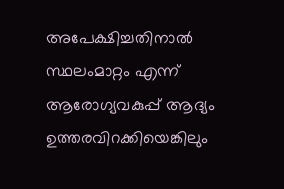അപേക്ഷിച്ചതിനാൽ സ്ഥലംമാറ്റം എന്ന് ആരോഗ്യവകുപ്പ് ആദ്യം ഉത്തരവിറക്കിയെങ്കിലും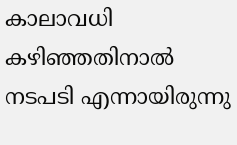കാലാവധി കഴിഞ്ഞതിനാൽ നടപടി എന്നായിരുന്നു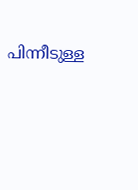പിന്നീടുള്ള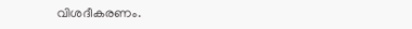വിശദീകരണം.